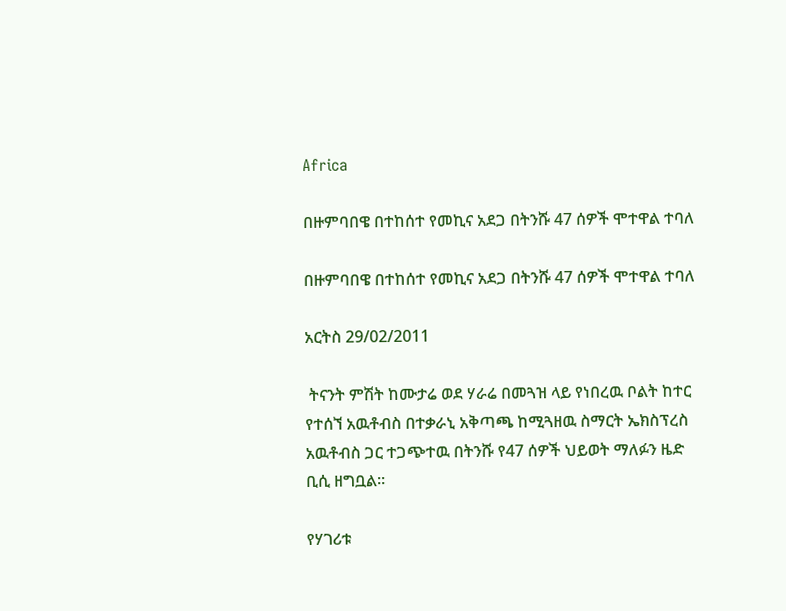Africa

በዙምባበዌ በተከሰተ የመኪና አደጋ በትንሹ 47 ሰዎች ሞተዋል ተባለ

በዙምባበዌ በተከሰተ የመኪና አደጋ በትንሹ 47 ሰዎች ሞተዋል ተባለ

አርትስ 29/02/2011

 ትናንት ምሽት ከሙታሬ ወደ ሃራሬ በመጓዝ ላይ የነበረዉ ቦልት ከተር የተሰኘ አዉቶብስ በተቃራኒ አቅጣጫ ከሚጓዘዉ ስማርት ኤክስፕረስ አዉቶብስ ጋር ተጋጭተዉ በትንሹ የ47 ሰዎች ህይወት ማለፉን ዜድ ቢሲ ዘግቧል፡፡

የሃገሪቱ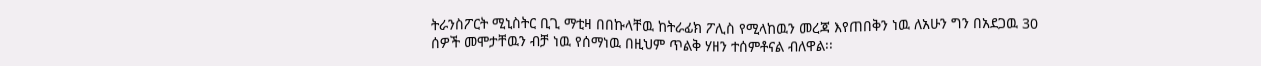ትራንስፖርት ሚኒስትር ቢጊ ማቲዛ በበኩላቸዉ ከትራፊክ ፖሊስ የሚላከዉን መረጃ እየጠበቅን ነዉ ለአሁን ግን በአደጋዉ 30 ሰዎች መሞታቸዉን ብቻ ነዉ የሰማነዉ በዚህም ጥልቅ ሃዘን ተሰምቶናል ብለዋል፡፡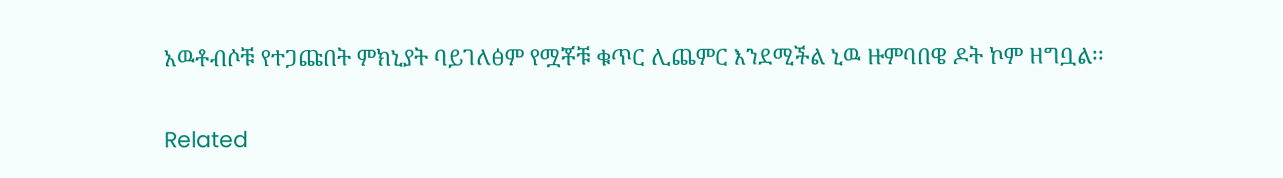አዉቶብሶቹ የተጋጩበት ምክኒያት ባይገለፅም የሟቾቹ ቁጥር ሊጨምር እንደሚችል ኒዉ ዙምባበዌ ዶት ኮም ዘግቧል፡፡

Related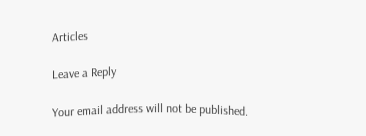Articles

Leave a Reply

Your email address will not be published.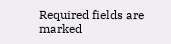Required fields are marked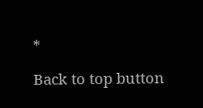*

Back to top button